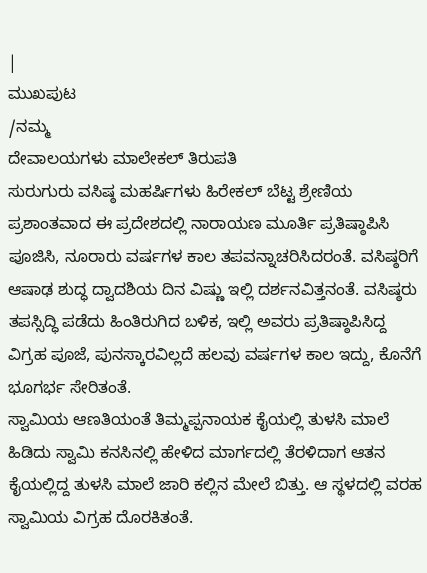|
ಮುಖಪುಟ
/ನಮ್ಮ
ದೇವಾಲಯಗಳು ಮಾಲೇಕಲ್ ತಿರುಪತಿ
ಸುರುಗುರು ವಸಿಷ್ಠ ಮಹರ್ಷಿಗಳು ಹಿರೇಕಲ್ ಬೆಟ್ಟ ಶ್ರೇಣಿಯ ಪ್ರಶಾಂತವಾದ ಈ ಪ್ರದೇಶದಲ್ಲಿ ನಾರಾಯಣ ಮೂರ್ತಿ ಪ್ರತಿಷ್ಠಾಪಿಸಿ ಪೂಜಿಸಿ, ನೂರಾರು ವರ್ಷಗಳ ಕಾಲ ತಪವನ್ನಾಚರಿಸಿದರಂತೆ. ವಸಿಷ್ಠರಿಗೆ ಆಷಾಢ ಶುದ್ಧ ದ್ವಾದಶಿಯ ದಿನ ವಿಷ್ಣು ಇಲ್ಲಿ ದರ್ಶನವಿತ್ತನಂತೆ. ವಸಿಷ್ಠರು ತಪಸ್ಸಿದ್ಧಿ ಪಡೆದು ಹಿಂತಿರುಗಿದ ಬಳಿಕ, ಇಲ್ಲಿ ಅವರು ಪ್ರತಿಷ್ಠಾಪಿಸಿದ್ದ ವಿಗ್ರಹ ಪೂಜೆ, ಪುನಸ್ಕಾರವಿಲ್ಲದೆ ಹಲವು ವರ್ಷಗಳ ಕಾಲ ಇದ್ದು, ಕೊನೆಗೆ ಭೂಗರ್ಭ ಸೇರಿತಂತೆ.
ಸ್ವಾಮಿಯ ಆಣತಿಯಂತೆ ತಿಮ್ಮಪ್ಪನಾಯಕ ಕೈಯಲ್ಲಿ ತುಳಸಿ ಮಾಲೆ ಹಿಡಿದು ಸ್ವಾಮಿ ಕನಸಿನಲ್ಲಿ ಹೇಳಿದ ಮಾರ್ಗದಲ್ಲಿ ತೆರಳಿದಾಗ ಆತನ ಕೈಯಲ್ಲಿದ್ದ ತುಳಸಿ ಮಾಲೆ ಜಾರಿ ಕಲ್ಲಿನ ಮೇಲೆ ಬಿತ್ತು. ಆ ಸ್ಥಳದಲ್ಲಿ ವರಹ ಸ್ವಾಮಿಯ ವಿಗ್ರಹ ದೊರಕಿತಂತೆ.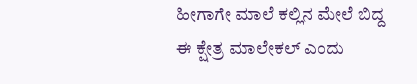ಹೀಗಾಗೇ ಮಾಲೆ ಕಲ್ಲಿನ ಮೇಲೆ ಬಿದ್ದ ಈ ಕ್ಷೇತ್ರ ಮಾಲೇಕಲ್ ಎಂದು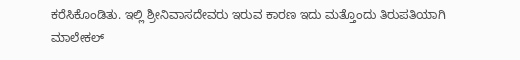ಕರೆಸಿಕೊಂಡಿತು. ಇಲ್ಲಿ ಶ್ರೀನಿವಾಸದೇವರು ಇರುವ ಕಾರಣ ಇದು ಮತ್ತೊಂದು ತಿರುಪತಿಯಾಗಿ ಮಾಲೇಕಲ್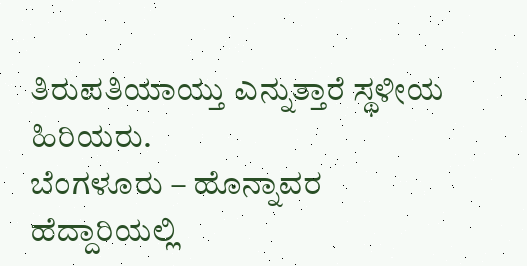ತಿರುಪತಿಯಾಯ್ತು ಎನ್ನುತ್ತಾರೆ ಸ್ಥಳೀಯ ಹಿರಿಯರು.
ಬೆಂಗಳೂರು – ಹೊನ್ನಾವರ ಹೆದ್ದಾರಿಯಲ್ಲಿ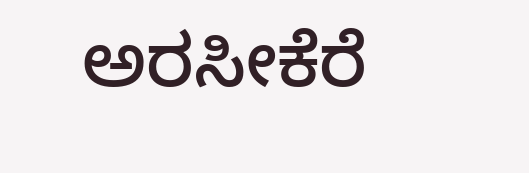ಅರಸೀಕೆರೆ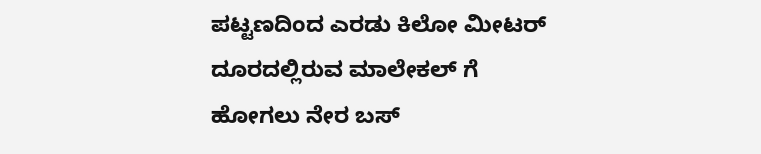ಪಟ್ಟಣದಿಂದ ಎರಡು ಕಿಲೋ ಮೀಟರ್ ದೂರದಲ್ಲಿರುವ ಮಾಲೇಕಲ್ ಗೆ ಹೋಗಲು ನೇರ ಬಸ್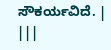ಸೌಕರ್ಯವಿದೆ. | |||